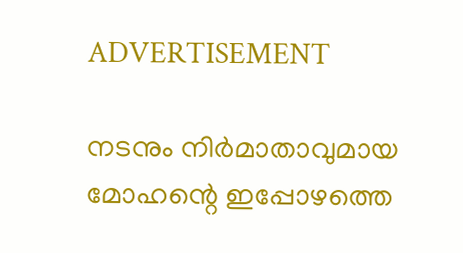ADVERTISEMENT

നടനും നിർമാതാവുമായ മോഹന്റെ ഇപ്പോഴത്തെ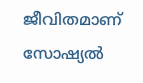ജീവിതമാണ് സോഷ്യൽ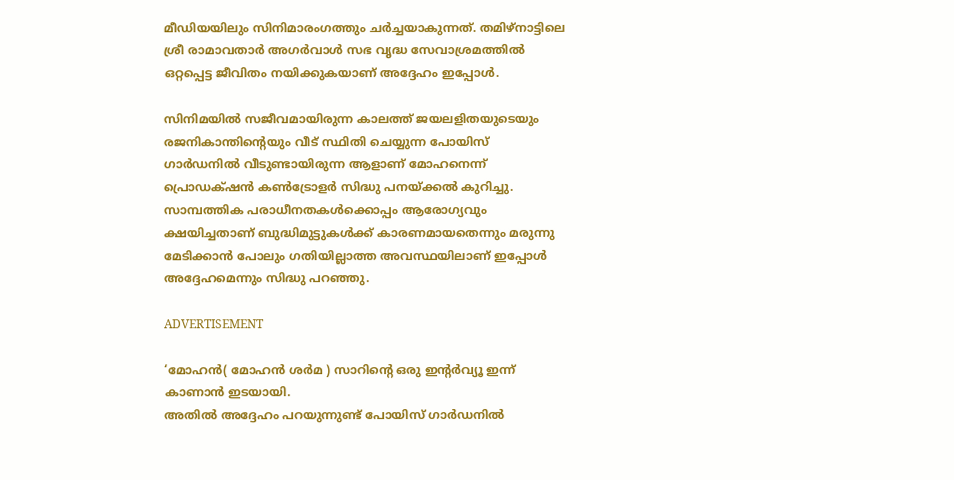മീഡിയയിലും സിനിമാരംഗത്തും ചർച്ചയാകുന്നത്. തമിഴ്നാട്ടിലെ ശ്രീ രാമാവതാർ അഗർവാൾ സഭ വൃദ്ധ സേവാശ്രമത്തിൽ ഒറ്റപ്പെട്ട ജീവിതം നയിക്കുകയാണ് അദ്ദേഹം ഇപ്പോൾ.

സിനിമയിൽ സജീവമായിരുന്ന കാലത്ത് ജയലളിതയുടെയും രജനികാന്തിന്റെയും വീട് സ്ഥിതി ചെയ്യുന്ന പോയിസ് ഗാർഡനില്‍ വീടുണ്ടായിരുന്ന ആളാണ് മോഹനെന്ന് പ്രൊഡക്‌ഷൻ കണ്‍ട്രോളർ സിദ്ധു പനയ്ക്കൽ കുറിച്ചു. സാമ്പത്തിക പരാധീനതകൾക്കൊപ്പം ആരോഗ്യവും ക്ഷയിച്ചതാണ് ബുദ്ധിമുട്ടുകള്‍ക്ക് കാരണമായതെന്നും മരുന്നു മേടിക്കാൻ പോലും ഗതിയില്ലാത്ത അവസ്ഥയിലാണ് ഇപ്പോൾ അദ്ദേഹമെന്നും സിദ്ധു പറഞ്ഞു.

ADVERTISEMENT

‘മോഹൻ( മോഹൻ ശർമ ) സാറിന്റെ ഒരു ഇന്റർവ്യൂ ഇന്ന് കാണാൻ ഇടയായി.
അതിൽ അദ്ദേഹം പറയുന്നുണ്ട് പോയിസ് ഗാർഡനിൽ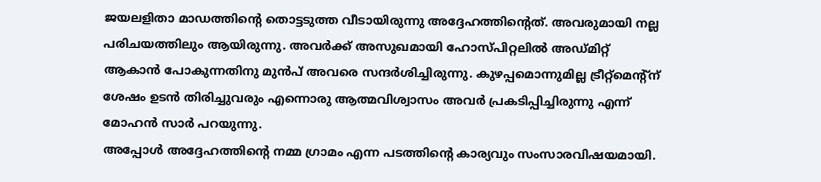ജയലളിതാ മാഡത്തിന്റെ തൊട്ടടുത്ത വീടായിരുന്നു അദ്ദേഹത്തിന്റെത്. അവരുമായി നല്ല പരിചയത്തിലും ആയിരുന്നു. അവർക്ക് അസുഖമായി ഹോസ്പിറ്റലിൽ അഡ്മിറ്റ് ആകാൻ പോകുന്നതിനു മുൻപ് അവരെ സന്ദർശിച്ചിരുന്നു. കുഴപ്പമൊന്നുമില്ല ട്രീറ്റ്മെന്‍റ്ന് ശേഷം ഉടൻ തിരിച്ചുവരും എന്നൊരു ആത്മവിശ്വാസം അവർ പ്രകടിപ്പിച്ചിരുന്നു എന്ന് മോഹൻ സാർ പറയുന്നു.
അപ്പോൾ അദ്ദേഹത്തിന്റെ നമ്മ ഗ്രാമം എന്ന പടത്തിന്റെ കാര്യവും സംസാരവിഷയമായി.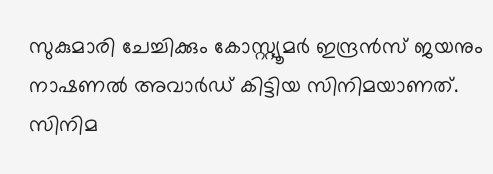സുകുമാരി ചേച്ചിക്കും കോസ്റ്റ്യൂമർ ഇന്ദ്രൻസ് ജയനും നാഷണൽ അവാർഡ് കിട്ടിയ സിനിമയാണത്. സിനിമ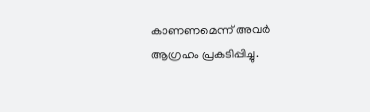കാണണമെന്ന് അവർ ആഗ്രഹം പ്രകടിപ്പിച്ചു.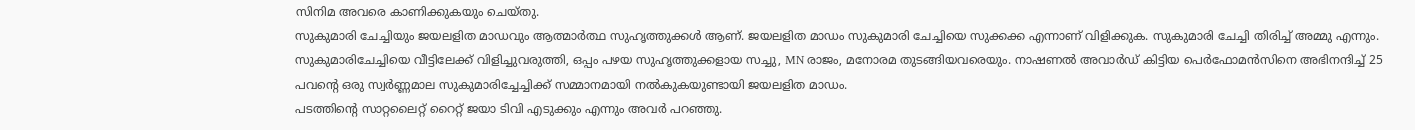സിനിമ അവരെ കാണിക്കുകയും ചെയ്തു.
സുകുമാരി ചേച്ചിയും ജയലളിത മാഡവും ആത്മാർത്ഥ സുഹൃത്തുക്കൾ ആണ്. ജയലളിത മാഡം സുകുമാരി ചേച്ചിയെ സുക്കക്ക എന്നാണ് വിളിക്കുക. സുകുമാരി ചേച്ചി തിരിച്ച് അമ്മു എന്നും. സുകുമാരിചേച്ചിയെ വീട്ടിലേക്ക് വിളിച്ചുവരുത്തി, ഒപ്പം പഴയ സുഹൃത്തുക്കളായ സച്ചു, MN രാജം, മനോരമ തുടങ്ങിയവരെയും. നാഷണൽ അവാർഡ് കിട്ടിയ പെർഫോമൻസിനെ അഭിനന്ദിച്ച് 25 പവന്റെ ഒരു സ്വർണ്ണമാല സുകുമാരിച്ചേച്ചിക്ക് സമ്മാനമായി നൽകുകയുണ്ടായി ജയലളിത മാഡം.
പടത്തിന്റെ സാറ്റലൈറ്റ് റൈറ്റ് ജയാ ടിവി എടുക്കും എന്നും അവർ പറഞ്ഞു.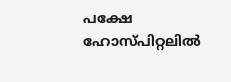പക്ഷേ ഹോസ്പിറ്റലിൽ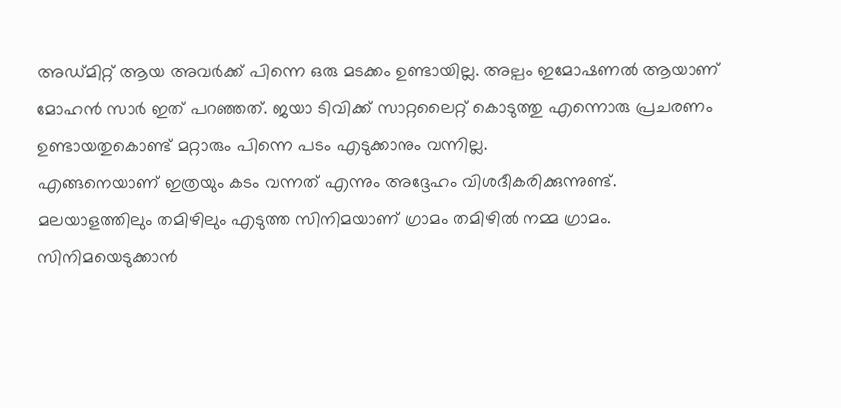അഡ്മിറ്റ് ആയ അവർക്ക് പിന്നെ ഒരു മടക്കം ഉണ്ടായില്ല. അല്പം ഇമോഷണൽ ആയാണ് മോഹൻ സാർ ഇത് പറഞ്ഞത്. ജയാ ടിവിക്ക് സാറ്റലൈറ്റ് കൊടുത്തു എന്നൊരു പ്രചരണം ഉണ്ടായതുകൊണ്ട് മറ്റാരും പിന്നെ പടം എടുക്കാനും വന്നില്ല.
എങ്ങനെയാണ് ഇത്രയും കടം വന്നത് എന്നും അദ്ദേഹം വിശദീകരിക്കുന്നുണ്ട്. മലയാളത്തിലും തമിഴിലും എടുത്ത സിനിമയാണ് ഗ്രാമം തമിഴിൽ നമ്മ ഗ്രാമം. സിനിമയെടുക്കാൻ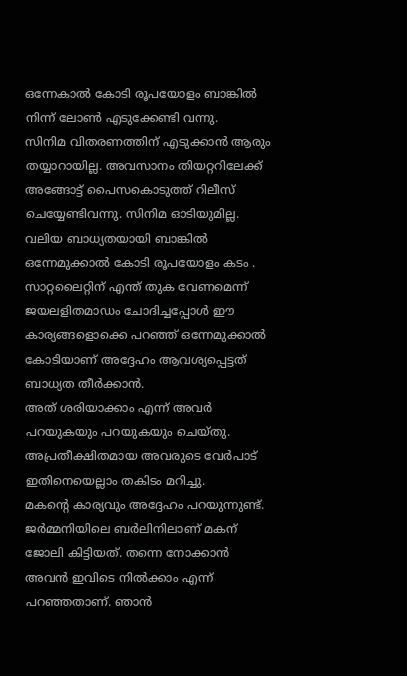ഒന്നേകാൽ കോടി രൂപയോളം ബാങ്കിൽ നിന്ന് ലോൺ എടുക്കേണ്ടി വന്നു.
സിനിമ വിതരണത്തിന് എടുക്കാൻ ആരും തയ്യാറായില്ല. അവസാനം തിയറ്ററിലേക്ക് അങ്ങോട്ട് പൈസകൊടുത്ത് റിലീസ് ചെയ്യേണ്ടിവന്നു. സിനിമ ഓടിയുമില്ല. വലിയ ബാധ്യതയായി ബാങ്കിൽ ഒന്നേമുക്കാൽ കോടി രൂപയോളം കടം . സാറ്റലൈറ്റിന് എന്ത് തുക വേണമെന്ന് ജയലളിതമാഡം ചോദിച്ചപ്പോൾ ഈ കാര്യങ്ങളൊക്കെ പറഞ്ഞ് ഒന്നേമുക്കാൽ കോടിയാണ് അദ്ദേഹം ആവശ്യപ്പെട്ടത് ബാധ്യത തീർക്കാൻ.
അത് ശരിയാക്കാം എന്ന് അവർ പറയുകയും പറയുകയും ചെയ്തു. അപ്രതീക്ഷിതമായ അവരുടെ വേർപാട് ഇതിനെയെല്ലാം തകിടം മറിച്ചു.
മകന്റെ കാര്യവും അദ്ദേഹം പറയുന്നുണ്ട്. ജർമ്മനിയിലെ ബർലിനിലാണ് മകന് ജോലി കിട്ടിയത്. തന്നെ നോക്കാൻ അവൻ ഇവിടെ നിൽക്കാം എന്ന് പറഞ്ഞതാണ്. ഞാൻ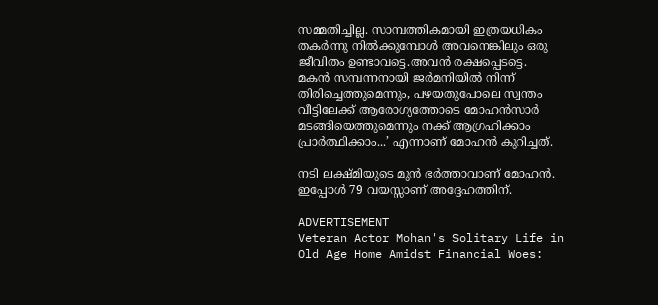സമ്മതിച്ചില്ല. സാമ്പത്തികമായി ഇത്രയധികം തകർന്നു നിൽക്കുമ്പോൾ അവനെങ്കിലും ഒരു ജീവിതം ഉണ്ടാവട്ടെ.അവൻ രക്ഷപ്പെടട്ടെ.
മകൻ സമ്പന്നനായി ജർമനിയിൽ നിന്ന് തിരിച്ചെത്തുമെന്നും, പഴയതുപോലെ സ്വന്തം വീട്ടിലേക്ക് ആരോഗ്യത്തോടെ മോഹൻസാർ മടങ്ങിയെത്തുമെന്നും നക്ക് ആഗ്രഹിക്കാം പ്രാർത്ഥിക്കാം...’ എന്നാണ് മോഹൻ കുറിച്ചത്.

നടി ലക്ഷ്മിയുടെ മുൻ ഭർത്താവാണ് മോഹൻ. ഇപ്പോൾ 79 വയസ്സാണ് അദ്ദേഹത്തിന്.

ADVERTISEMENT
Veteran Actor Mohan's Solitary Life in Old Age Home Amidst Financial Woes: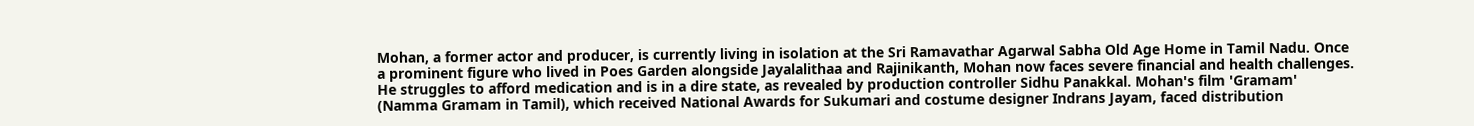Mohan, a former actor and producer, is currently living in isolation at the Sri Ramavathar Agarwal Sabha Old Age Home in Tamil Nadu. Once a prominent figure who lived in Poes Garden alongside Jayalalithaa and Rajinikanth, Mohan now faces severe financial and health challenges. He struggles to afford medication and is in a dire state, as revealed by production controller Sidhu Panakkal. Mohan's film 'Gramam' (Namma Gramam in Tamil), which received National Awards for Sukumari and costume designer Indrans Jayam, faced distribution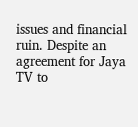issues and financial ruin. Despite an agreement for Jaya TV to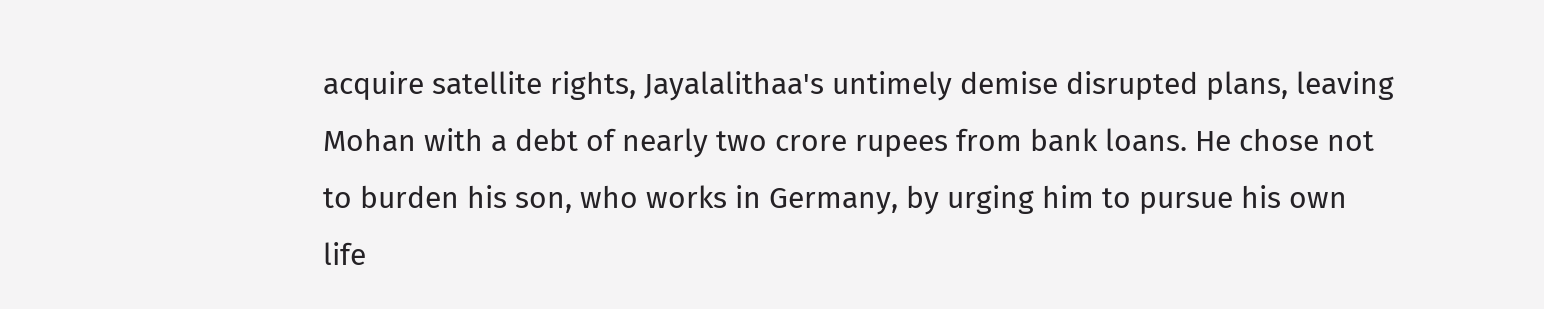acquire satellite rights, Jayalalithaa's untimely demise disrupted plans, leaving Mohan with a debt of nearly two crore rupees from bank loans. He chose not to burden his son, who works in Germany, by urging him to pursue his own life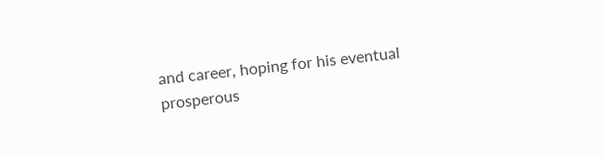and career, hoping for his eventual prosperous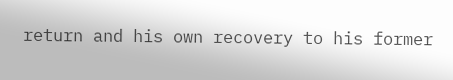return and his own recovery to his former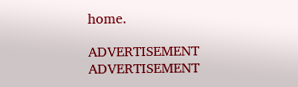home.

ADVERTISEMENT
ADVERTISEMENT